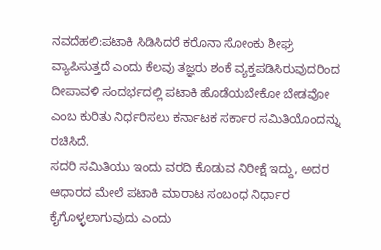ನವದೆಹಲಿ:ಪಟಾಕಿ ಸಿಡಿಸಿದರೆ ಕರೊನಾ ಸೋಂಕು ಶೀಘ್ರ ವ್ಯಾಪಿಸುತ್ತದೆ ಎಂದು ಕೆಲವು ತಜ್ಞರು ಶಂಕೆ ವ್ಯಕ್ತಪಡಿಸಿರುವುದರಿಂದ ದೀಪಾವಳಿ ಸಂದರ್ಭದಲ್ಲಿ ಪಟಾಕಿ ಹೊಡೆಯಬೇಕೋ ಬೇಡವೋ ಎಂಬ ಕುರಿತು ನಿರ್ಧರಿಸಲು ಕರ್ನಾಟಕ ಸರ್ಕಾರ ಸಮಿತಿಯೊಂದನ್ನು ರಚಿಸಿದೆ.
ಸದರಿ ಸಮಿತಿಯು ಇಂದು ವರದಿ ಕೊಡುವ ನಿರೀಕ್ಷೆ ಇದ್ದು, ಅದರ ಆಧಾರದ ಮೇಲೆ ಪಟಾಕಿ ಮಾರಾಟ ಸಂಬಂಧ ನಿರ್ಧಾರ ಕೈಗೊಳ್ಳಲಾಗುವುದು ಎಂದು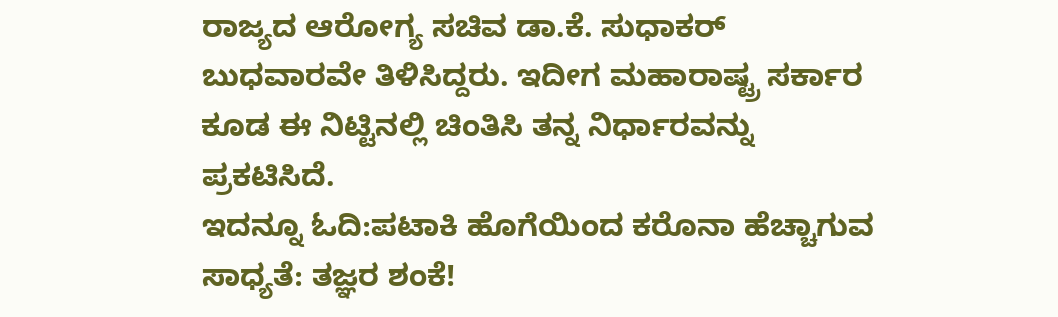ರಾಜ್ಯದ ಆರೋಗ್ಯ ಸಚಿವ ಡಾ.ಕೆ. ಸುಧಾಕರ್ ಬುಧವಾರವೇ ತಿಳಿಸಿದ್ದರು. ಇದೀಗ ಮಹಾರಾಷ್ಟ್ರ ಸರ್ಕಾರ ಕೂಡ ಈ ನಿಟ್ಟಿನಲ್ಲಿ ಚಿಂತಿಸಿ ತನ್ನ ನಿರ್ಧಾರವನ್ನು ಪ್ರಕಟಿಸಿದೆ.
ಇದನ್ನೂ ಓದಿ:ಪಟಾಕಿ ಹೊಗೆಯಿಂದ ಕರೊನಾ ಹೆಚ್ಚಾಗುವ ಸಾಧ್ಯತೆ: ತಜ್ಞರ ಶಂಕೆ!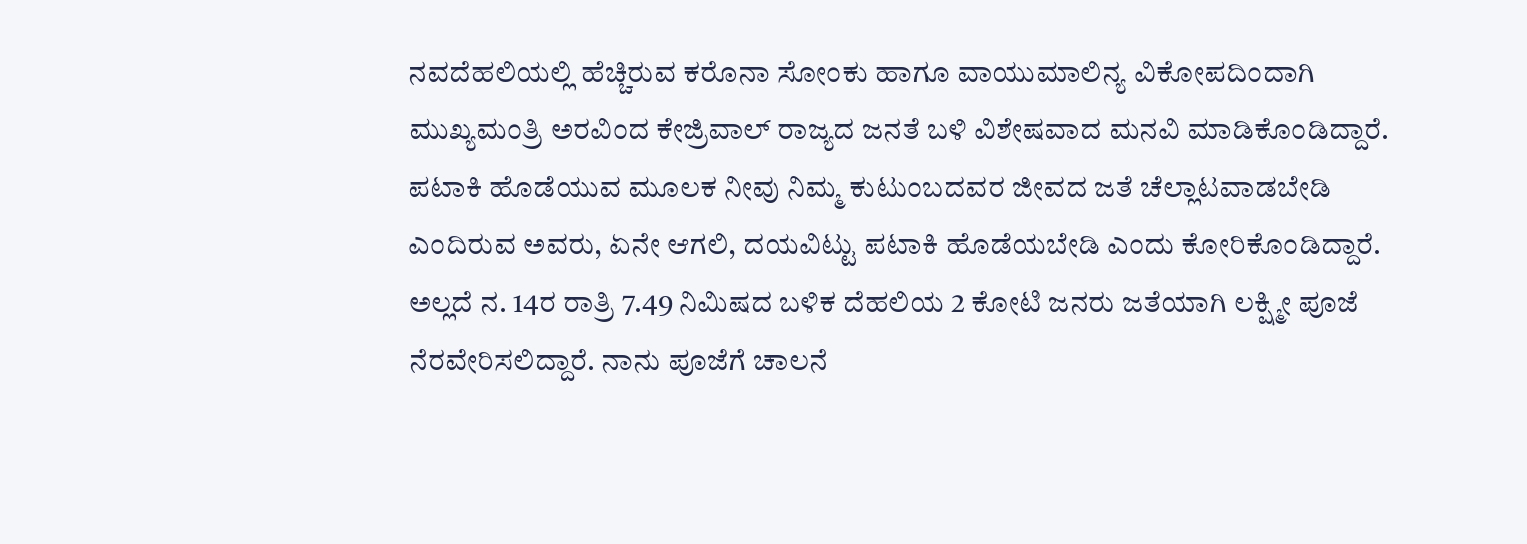ನವದೆಹಲಿಯಲ್ಲಿ ಹೆಚ್ಚಿರುವ ಕರೊನಾ ಸೋಂಕು ಹಾಗೂ ವಾಯುಮಾಲಿನ್ಯ ವಿಕೋಪದಿಂದಾಗಿ ಮುಖ್ಯಮಂತ್ರಿ ಅರವಿಂದ ಕೇಜ್ರಿವಾಲ್ ರಾಜ್ಯದ ಜನತೆ ಬಳಿ ವಿಶೇಷವಾದ ಮನವಿ ಮಾಡಿಕೊಂಡಿದ್ದಾರೆ. ಪಟಾಕಿ ಹೊಡೆಯುವ ಮೂಲಕ ನೀವು ನಿಮ್ಮ ಕುಟುಂಬದವರ ಜೀವದ ಜತೆ ಚೆಲ್ಲಾಟವಾಡಬೇಡಿ ಎಂದಿರುವ ಅವರು, ಏನೇ ಆಗಲಿ, ದಯವಿಟ್ಟು ಪಟಾಕಿ ಹೊಡೆಯಬೇಡಿ ಎಂದು ಕೋರಿಕೊಂಡಿದ್ದಾರೆ. ಅಲ್ಲದೆ ನ. 14ರ ರಾತ್ರಿ 7.49 ನಿಮಿಷದ ಬಳಿಕ ದೆಹಲಿಯ 2 ಕೋಟಿ ಜನರು ಜತೆಯಾಗಿ ಲಕ್ಷ್ಮೀ ಪೂಜೆ ನೆರವೇರಿಸಲಿದ್ದಾರೆ. ನಾನು ಪೂಜೆಗೆ ಚಾಲನೆ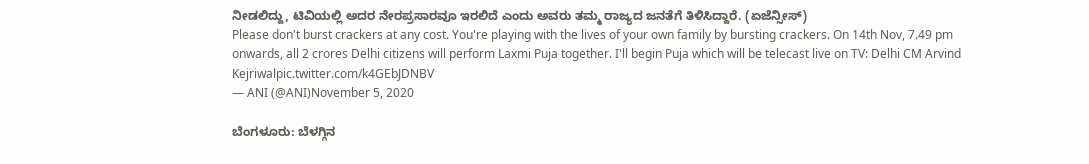ನೀಡಲಿದ್ದು, ಟಿವಿಯಲ್ಲಿ ಅದರ ನೇರಪ್ರಸಾರವೂ ಇರಲಿದೆ ಎಂದು ಅವರು ತಮ್ಮ ರಾಜ್ಯದ ಜನತೆಗೆ ತಿಳಿಸಿದ್ದಾರೆ. (ಏಜೆನ್ಸೀಸ್)
Please don't burst crackers at any cost. You're playing with the lives of your own family by bursting crackers. On 14th Nov, 7.49 pm onwards, all 2 crores Delhi citizens will perform Laxmi Puja together. I'll begin Puja which will be telecast live on TV: Delhi CM Arvind Kejriwalpic.twitter.com/k4GEbJDNBV
— ANI (@ANI)November 5, 2020

ಬೆಂಗಳೂರು: ಬೆಳಗ್ಗಿನ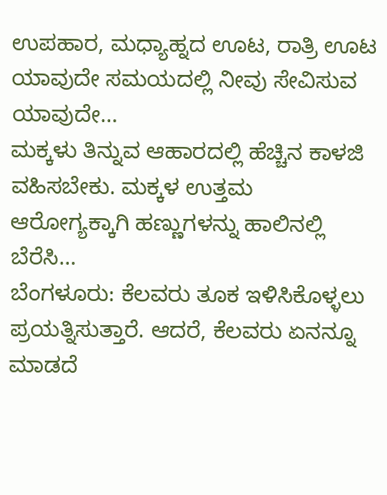ಉಪಹಾರ, ಮಧ್ಯಾಹ್ನದ ಊಟ, ರಾತ್ರಿ ಊಟ ಯಾವುದೇ ಸಮಯದಲ್ಲಿ ನೀವು ಸೇವಿಸುವ ಯಾವುದೇ…
ಮಕ್ಕಳು ತಿನ್ನುವ ಆಹಾರದಲ್ಲಿ ಹೆಚ್ಚಿನ ಕಾಳಜಿ ವಹಿಸಬೇಕು. ಮಕ್ಕಳ ಉತ್ತಮ ಆರೋಗ್ಯಕ್ಕಾಗಿ ಹಣ್ಣುಗಳನ್ನು ಹಾಲಿನಲ್ಲಿ ಬೆರೆಸಿ…
ಬೆಂಗಳೂರು: ಕೆಲವರು ತೂಕ ಇಳಿಸಿಕೊಳ್ಳಲು ಪ್ರಯತ್ನಿಸುತ್ತಾರೆ. ಆದರೆ, ಕೆಲವರು ಏನನ್ನೂ ಮಾಡದೆ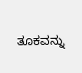ತೂಕವನ್ನು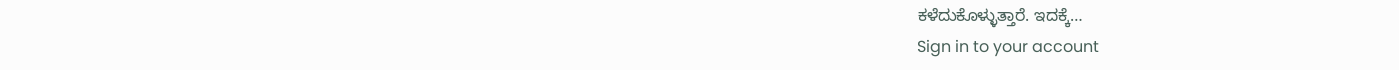ಕಳೆದುಕೊಳ್ಳುತ್ತಾರೆ. ಇದಕ್ಕೆ…
Sign in to your account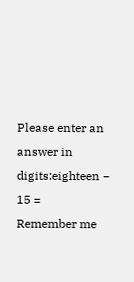Please enter an answer in digits:eighteen − 15 =
Remember me